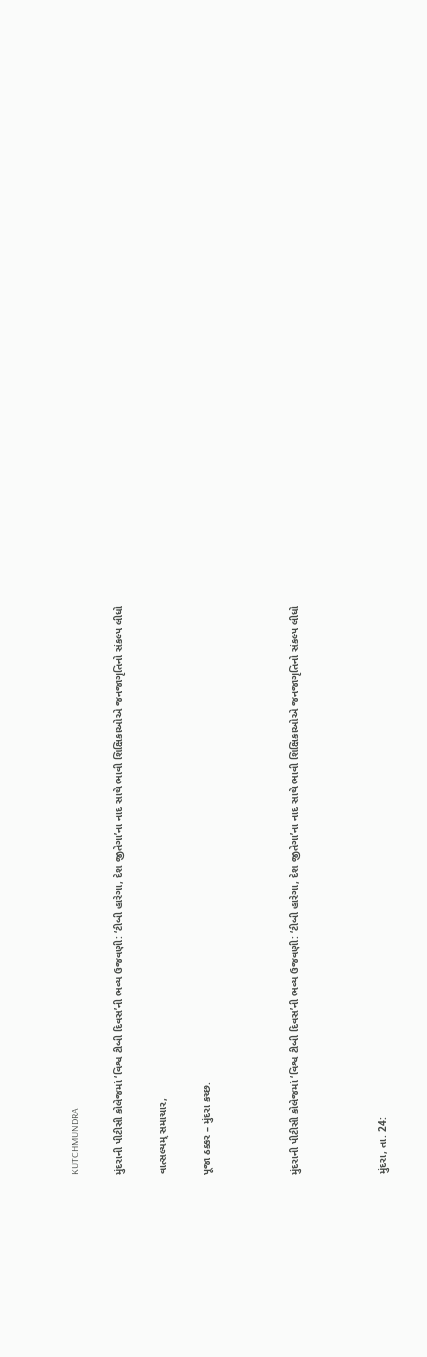KUTCHMUNDRA

મુંદરાની પીટીસી કોલેજમાં ‘વિશ્વ ટીબી દિવસ’ની ભવ્ય ઉજવણી: ‘ટીબી હારેગા, દેશ જીતેગા’ના નાદ સાથે ભાવી શિક્ષિકાઓએ જનજાગૃતિનો સંકલ્પ લીધો

વાત્સલ્યમ્ સમાચાર,

પૂજા ઠક્કર – મુંદરા કચ્છ.



મુંદરાની પીટીસી કોલેજમાં ‘વિશ્વ ટીબી દિવસ’ની ભવ્ય ઉજવણી: ‘ટીબી હારેગા, દેશ જીતેગા’ના નાદ સાથે ભાવી શિક્ષિકાઓએ જનજાગૃતિનો સંકલ્પ લીધો



મુંદરા, તા. 24: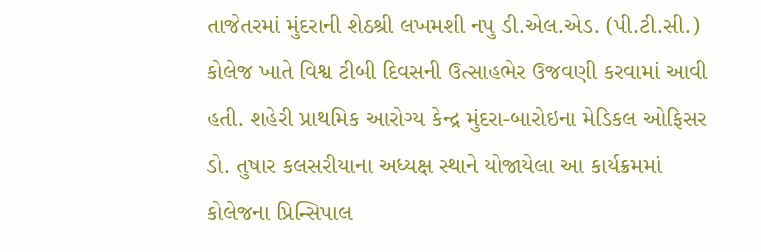તાજેતરમાં મુંદરાની શેઠશ્રી લખમશી નપુ ડી.એલ.એડ. (પી.ટી.સી.) કોલેજ ખાતે વિશ્વ ટીબી દિવસની ઉત્સાહભેર ઉજવણી કરવામાં આવી હતી. શહેરી પ્રાથમિક આરોગ્ય કેન્દ્ર મુંદરા-બારોઇના મેડિકલ ઓફિસર ડો. તુષાર કલસરીયાના અધ્યક્ષ સ્થાને યોજાયેલા આ કાર્યક્રમમાં કોલેજના પ્રિન્સિપાલ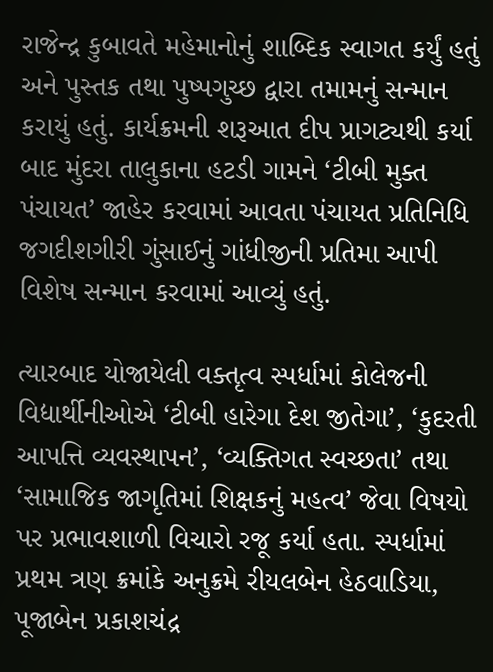રાજેન્દ્ર કુબાવતે મહેમાનોનું શાબ્દિક સ્વાગત કર્યું હતું અને પુસ્તક તથા પુષ્પગુચ્છ દ્વારા તમામનું સન્માન કરાયું હતું. કાર્યક્રમની શરૂઆત દીપ પ્રાગટ્યથી કર્યા બાદ મુંદરા તાલુકાના હટડી ગામને ‘ટીબી મુક્ત પંચાયત’ જાહેર કરવામાં આવતા પંચાયત પ્રતિનિધિ જગદીશગીરી ગુંસાઈનું ગાંધીજીની પ્રતિમા આપી વિશેષ સન્માન કરવામાં આવ્યું હતું.

ત્યારબાદ યોજાયેલી વક્તૃત્વ સ્પર્ધામાં કોલેજની વિદ્યાર્થીનીઓએ ‘ટીબી હારેગા દેશ જીતેગા’, ‘કુદરતી આપત્તિ વ્યવસ્થાપન’, ‘વ્યક્તિગત સ્વચ્છતા’ તથા ‘સામાજિક જાગૃતિમાં શિક્ષકનું મહત્વ’ જેવા વિષયો પર પ્રભાવશાળી વિચારો રજૂ કર્યા હતા. સ્પર્ધામાં પ્રથમ ત્રણ ક્રમાંકે અનુક્રમે રીયલબેન હેઠવાડિયા, પૂજાબેન પ્રકાશચંદ્ર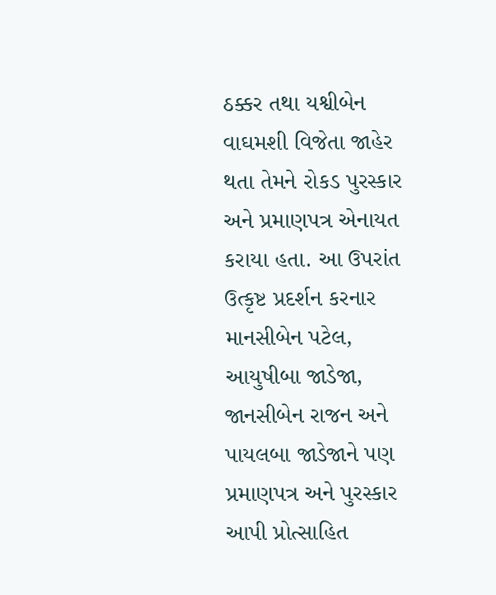ઠક્કર તથા યશ્વીબેન વાઘમશી વિજેતા જાહેર થતા તેમને રોકડ પુરસ્કાર અને પ્રમાણપત્ર એનાયત કરાયા હતા. આ ઉપરાંત ઉત્કૃષ્ટ પ્રદર્શન કરનાર માનસીબેન પટેલ, આયુષીબા જાડેજા, જાનસીબેન રાજન અને પાયલબા જાડેજાને પણ પ્રમાણપત્ર અને પુરસ્કાર આપી પ્રોત્સાહિત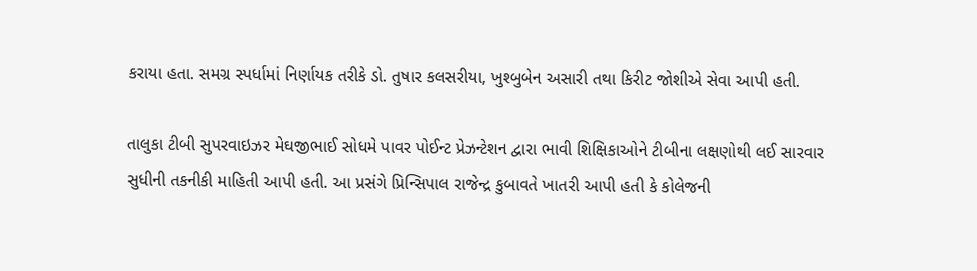કરાયા હતા. સમગ્ર સ્પર્ધામાં નિર્ણાયક તરીકે ડો. તુષાર કલસરીયા, ખુશ્બુબેન અસારી તથા કિરીટ જોશીએ સેવા આપી હતી.

તાલુકા ટીબી સુપરવાઇઝર મેઘજીભાઈ સોધમે પાવર પોઈન્ટ પ્રેઝન્ટેશન દ્વારા ભાવી શિક્ષિકાઓને ટીબીના લક્ષણોથી લઈ સારવાર સુધીની તકનીકી માહિતી આપી હતી. આ પ્રસંગે પ્રિન્સિપાલ રાજેન્દ્ર કુબાવતે ખાતરી આપી હતી કે કોલેજની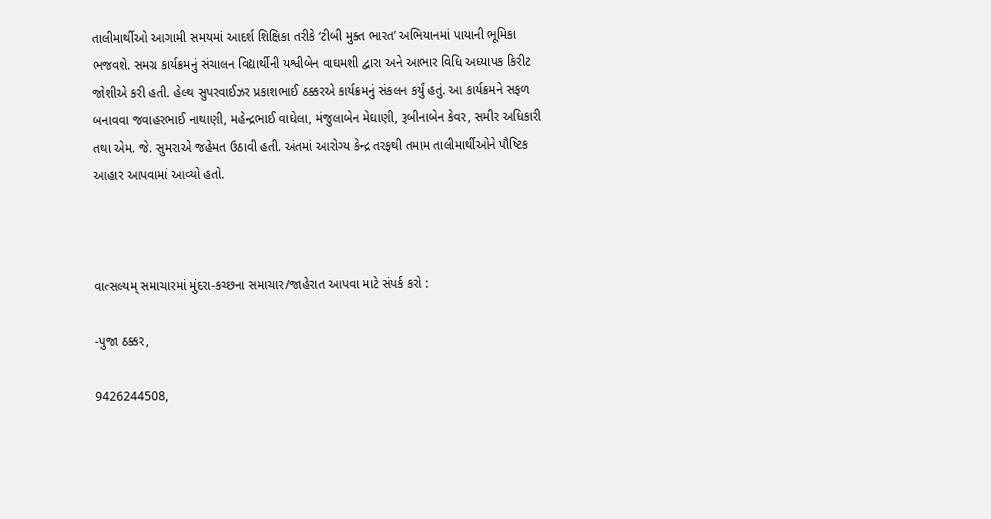તાલીમાર્થીઓ આગામી સમયમાં આદર્શ શિક્ષિકા તરીકે ‘ટીબી મુક્ત ભારત’ અભિયાનમાં પાયાની ભૂમિકા ભજવશે. સમગ્ર કાર્યક્રમનું સંચાલન વિદ્યાર્થીની યશ્વીબેન વાઘમશી દ્વારા અને આભાર વિધિ અધ્યાપક કિરીટ જોશીએ કરી હતી. હેલ્થ સુપરવાઈઝર પ્રકાશભાઈ ઠક્કરએ કાર્યક્રમનું સંકલન કર્યું હતું. આ કાર્યક્રમને સફળ બનાવવા જવાહરભાઈ નાથાણી, મહેન્દ્રભાઈ વાઘેલા, મંજુલાબેન મેઘાણી, રૂબીનાબેન કેવર, સમીર અધિકારી તથા એમ. જે. સુમરાએ જહેમત ઉઠાવી હતી. અંતમાં આરોગ્ય કેન્દ્ર તરફથી તમામ તાલીમાર્થીઓને પૌષ્ટિક આહાર આપવામાં આવ્યો હતો.



વાત્સલ્યમ્ સમાચારમાં મુંદરા-કચ્છના સમાચાર/જાહેરાત આપવા માટે સંપર્ક કરો :

-પુજા ઠક્કર,

9426244508,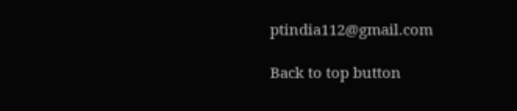ptindia112@gmail.com

Back to top button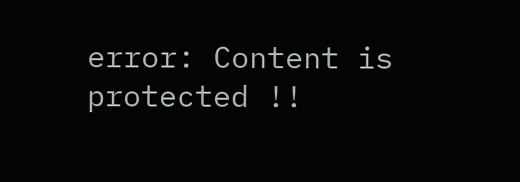error: Content is protected !!